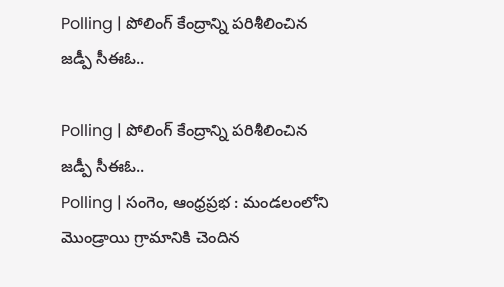Polling | పోలింగ్ కేంద్రాన్ని పరిశీలించిన జడ్పీ సీఈఓ..

Polling | పోలింగ్ కేంద్రాన్ని పరిశీలించిన జడ్పీ సీఈఓ..
Polling | సంగెం, ఆంధ్రప్రభ : మండలంలోని మొండ్రాయి గ్రామానికి చెందిన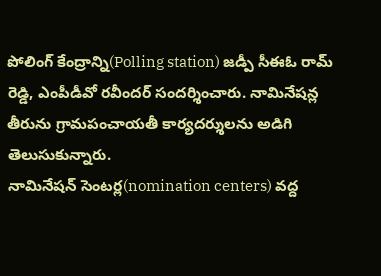పోలింగ్ కేంద్రాన్ని(Polling station) జడ్పీ సీఈఓ రామ్ రెడ్డి, ఎంపీడీవో రవీందర్ సందర్శించారు. నామినేషన్ల తీరును గ్రామపంచాయతీ కార్యదర్శులను అడిగి తెలుసుకున్నారు.
నామినేషన్ సెంటర్ల(nomination centers) వద్ద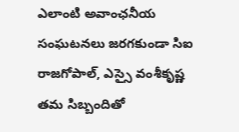ఎలాంటి అవాంఛనీయ సంఘటనలు జరగకుండా సిఐ రాజగోపాల్, ఎస్సై వంశీకృష్ణ తమ సిబ్బందితో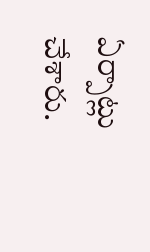ఏర్పాట్లు చేశారు.